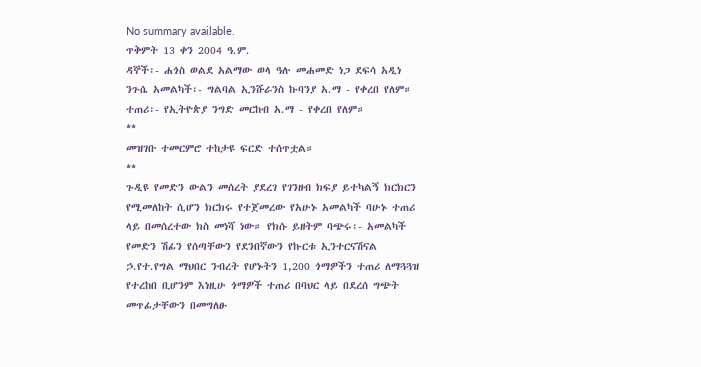No summary available.
ጥቅምት 13 ቀን 2004 ዓ.ም.
ዳኞች፡- ሐጎስ ወልደ አልማው ወላ ዓሉ መሐመድ ነጋ ደፍሳ አዲነ ንጉሴ አመልካች፡- ግልባል ኢንሹራንስ ኩባንያ አ.ማ - የቀረበ የለም።
ተጠሪ፡- የኢትዮጵያ ንግድ መርከብ አ.ማ - የቀረበ የለም።
**
መዝገቡ ተመርምሮ ተከታዩ ፍርድ ተሰጥቷል።
**
ጉዲዩ የመድን ውልን መሰረት ያደረገ የገንዘብ ክፍያ ይተካልኝ ክርክርን የሚመለከት ሲሆን ክርክሩ የተጀመረው የአሁኑ አመልካች ባሁኑ ተጠሪ ላይ በመሰረተው ክስ መነሻ ነው። የክሱ ይዘትም ባጭሩ፡- አመልካች የመድን ሽፊን የሰጣቸውን የደንበኛውን የኩርቱ ኢንተርናሽናል ኃ.የተ.የግል ማህበር ንብረት የሆኑትን 1,200 ጎማዎችን ተጠሪ ለማጓጓዝ የተረከበ ቢሆንም እነዚሁ ጎማዎች ተጠሪ በባህር ላይ በደረሰ ግጭት መጥፊታቸውን በመግለፁ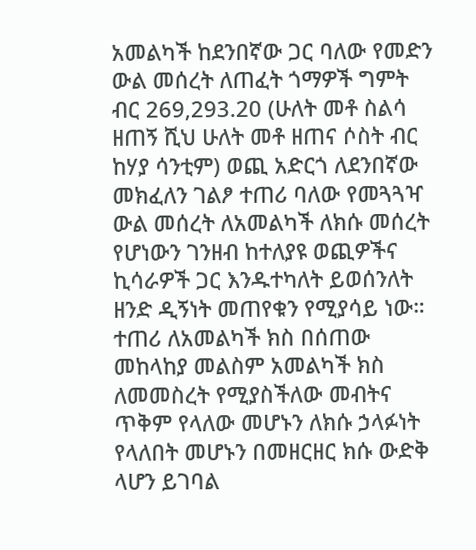አመልካች ከደንበኛው ጋር ባለው የመድን ውል መሰረት ለጠፈት ጎማዎች ግምት ብር 269,293.20 (ሁለት መቶ ስልሳ ዘጠኝ ሺህ ሁለት መቶ ዘጠና ሶስት ብር ከሃያ ሳንቲም) ወጪ አድርጎ ለደንበኛው መክፈለን ገልፆ ተጠሪ ባለው የመጓጓዣ ውል መሰረት ለአመልካች ለክሱ መሰረት የሆነውን ገንዘብ ከተለያዩ ወጪዎችና ኪሳራዎች ጋር እንዱተካለት ይወሰንለት ዘንድ ዲኝነት መጠየቁን የሚያሳይ ነው። ተጠሪ ለአመልካች ክስ በሰጠው መከላከያ መልስም አመልካች ክስ ለመመስረት የሚያስችለው መብትና ጥቅም የላለው መሆኑን ለክሱ ኃላፉነት የላለበት መሆኑን በመዘርዘር ክሱ ውድቅ ላሆን ይገባል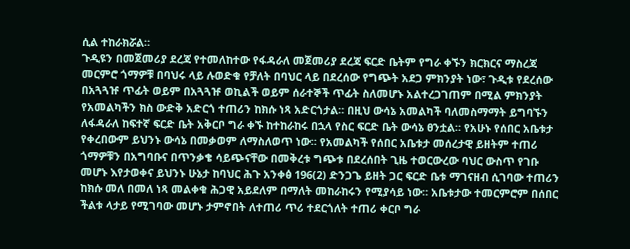ሲል ተከራክሯል።
ጉዲዩን በመጀመሪያ ደረጃ የተመለከተው የፋዳራለ መጀመሪያ ደረጃ ፍርድ ቤትም የግራ ቀኙን ክርክርና ማስረጃ መርምሮ ጎማዎቹ በባህሩ ላይ ሉወድቁ የቻለት በባህር ላይ በደረሰው የግጭት አደጋ ምክንያት ነው፣ ጉዲቱ የደረሰው በአጓጓዡ ጥፊት ወይም በአጓጓዡ ወኪልች ወይም ሰራተኞች ጥፊት ስለመሆኑ አልተረጋገጠም በሚል ምክንያት የአመልካችን ክስ ውድቅ አድርጎ ተጠሪን ከክሱ ነጻ አድርጎታል። በዚህ ውሳኔ አመልካች ባለመስማማት ይግባኙን ለፋዳራለ ከፍተኛ ፍርድ ቤት አቅርቦ ግራ ቀኙ ከተከራከሩ በኋላ የስር ፍርድ ቤት ውሳኔ ፀንቷል። የአሁኑ የሰበር አቤቱታ የቀረበውም ይህንኑ ውሳኔ በመቃወም ለማስለወጥ ነው። የአመልካች የሰበር አቤቱታ መሰረታዊ ይዘትም ተጠሪ ጎማዎቹን በአግባቡና በጥንቃቄ ሳይጭናቸው በመቅረቱ ግጭቱ በደረሰበት ጊዜ ተወርውረው ባህር ውስጥ የገቡ መሆኑ እየታወቀና ይህንኑ ሁኔታ ከባህር ሕጉ አንቀፅ 196(2) ድንጋጌ ይዘት ጋር ፍርድ ቤቱ ማገናዘብ ሲገባው ተጠሪን ከክሱ መለ በመለ ነጻ መልቀቁ ሕጋዊ አይደለም በማለት መከራከሩን የሚያሳይ ነው። አቤቱታው ተመርምሮም በሰበር ችልቱ ላታይ የሚገባው መሆኑ ታምኖበት ለተጠሪ ጥሪ ተደርጎለት ተጠሪ ቀርቦ ግራ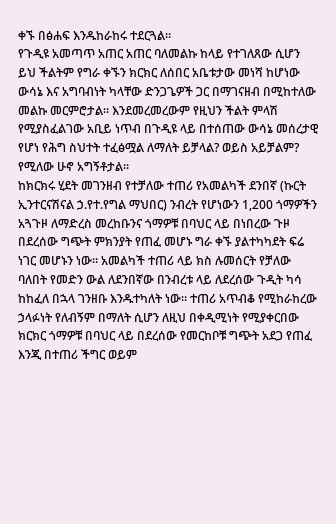ቀኙ በፅሐፍ እንዱከራከሩ ተደርጓል።
የጉዲዩ አመጣጥ አጠር አጠር ባለመልኩ ከላይ የተገለጸው ሲሆን ይህ ችልትም የግራ ቀኙን ክርክር ለሰበር አቤቱታው መነሻ ከሆነው ውሳኔ እና አግባብነት ካላቸው ድንጋጌዎች ጋር በማገናዘብ በሚከተለው መልኩ መርምሮታል። እንደመረመረውም የዚህን ችልት ምላሽ የሚያስፈልገው አቢይ ነጥብ በጉዲዩ ላይ በተሰጠው ውሳኔ መሰረታዊ የሆነ የሕግ ስህተት ተፈፅሟል ለማለት ይቻላል? ወይስ አይቻልም? የሚለው ሁኖ አግኝቶታል።
ከክርክሩ ሂደት መገንዘብ የተቻለው ተጠሪ የአመልካች ደንበኛ (ኩርት ኢንተርናሽናል ኃ.የተ.የግል ማህበር) ንብረት የሆነውን 1,200 ጎማዎችን አጓጉዞ ለማድረስ መረከቡንና ጎማዎቹ በባህር ላይ በነበረው ጉዞ በደረሰው ግጭት ምክንያት የጠፈ መሆኑ ግራ ቀኙ ያልተካካደት ፍሬ ነገር መሆኑን ነው። አመልካች ተጠሪ ላይ ክስ ሉመሰርት የቻለው ባለበት የመድን ውል ለደንበኛው በንብረቱ ላይ ለደረሰው ጉዲት ካሳ ከከፈለ በኋላ ገንዘቡ እንዱተካለት ነው። ተጠሪ አጥብቆ የሚከራከረው ኃላፉነት የለብኝም በማለት ሲሆን ለዚህ በቀዲሚነት የሚያቀርበው ክርክር ጎማዎቹ በባህር ላይ በደረሰው የመርከቦቹ ግጭት አደጋ የጠፈ እንጂ በተጠሪ ችግር ወይም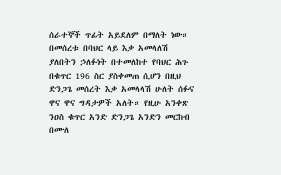ሰራተኞች ጥፊት አይደለም በማለት ነው።
በመሰረቱ በባህር ላይ እቃ አመላለሽ ያለበትን ኃለፉነት በተመለከተ የባህር ሕጉ በቁጥር 196 ስር ያስቀመጠ ሲሆን በዚህ ድንጋጌ መሰረት እቃ አመላላሽ ሁለት ሰፉና ዋና ዋና ግዳታዎች አለት። የዚሁ አንቀጽ ንዐስ ቁጥር አንድ ድንጋጌ አንድን መርከብ በሙለ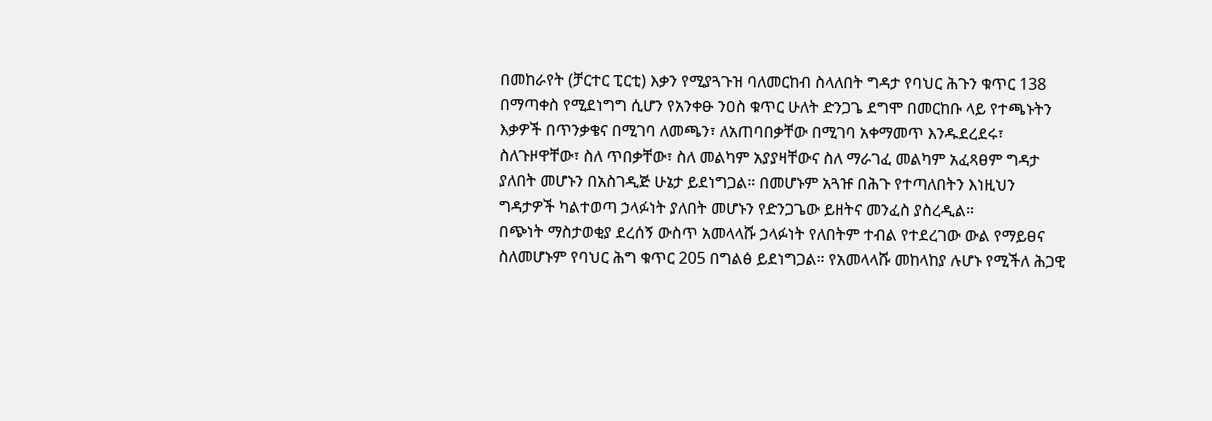በመከራየት (ቻርተር ፒርቲ) እቃን የሚያጓጉዝ ባለመርከብ ስላለበት ግዳታ የባህር ሕጉን ቁጥር 138 በማጣቀስ የሚደነግግ ሲሆን የአንቀፁ ንዐስ ቁጥር ሁለት ድንጋጌ ደግሞ በመርከቡ ላይ የተጫኑትን እቃዎች በጥንቃቄና በሚገባ ለመጫን፣ ለአጠባበቃቸው በሚገባ አቀማመጥ እንዱደረደሩ፣ ስለጉዞዋቸው፣ ስለ ጥበቃቸው፣ ስለ መልካም አያያዛቸውና ስለ ማራገፈ መልካም አፈጻፀም ግዳታ ያለበት መሆኑን በአስገዲጅ ሁኔታ ይደነግጋል። በመሆኑም አጓዡ በሕጉ የተጣለበትን እነዚህን ግዳታዎች ካልተወጣ ኃላፉነት ያለበት መሆኑን የድንጋጌው ይዘትና መንፈስ ያስረዲል።
በጭነት ማስታወቂያ ደረሰኝ ውስጥ አመላላሹ ኃላፉነት የለበትም ተብል የተደረገው ውል የማይፀና ስለመሆኑም የባህር ሕግ ቁጥር 205 በግልፅ ይደነግጋል። የአመላላሹ መከላከያ ሉሆኑ የሚችለ ሕጋዊ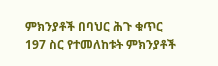ምክንያቶች በባህር ሕጉ ቁጥር 197 ስር የተመለከቱት ምክንያቶች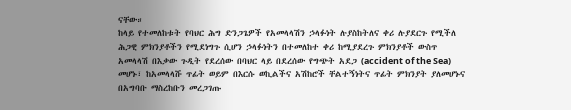ናቸው።
ከላይ የተመለከቱት የባህር ሕግ ድንጋጌዎች የአመላላሽን ኃላፉነት ሉያስከትለና ቀሪ ሉያደርጉ የሚችለ ሕጋዊ ምክንያቶችን የሚደነግጉ ሲሆን ኃላፉነትን በተመለከተ ቀሪ ከሚያደረጉ ምክንያቶች ውስጥ አመላላሽ በእቃው ጉዲት የደረሰው በባህር ላይ በደረሰው የግጭት አደጋ (accident of the Sea) መሆኑ፣ ከአመላላሹ ጥፊት ወይም በእርሱ ወኪልችና አሽከሮች ቸልተኝነትና ጥፊት ምክንያት ያለመሆኑና በአግባቡ ማስረከቡን መረጋገጡ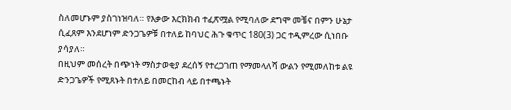ስለመሆኑም ያስገነዝባለ። የእቃው እርክክብ ተፈጽሟል የሚባለው ደግሞ መቼና በምን ሁኔታ ሲፈጸም እንደሆነም ድንጋጌዎቹ በተለይ ከባህር ሕጉ ቁጥር 180(3) ጋር ተዲምረው ሲነበቡ ያሳያለ።
በዚህም መሰረት በጭነት ማስታወቂያ ደረሰኝ የተረጋገጠ የማመላለሻ ውልን የሚመለከቱ ልዩ ድንጋጌዎች የሚጸኑት በተለይ በመርከብ ላይ በተጫኑት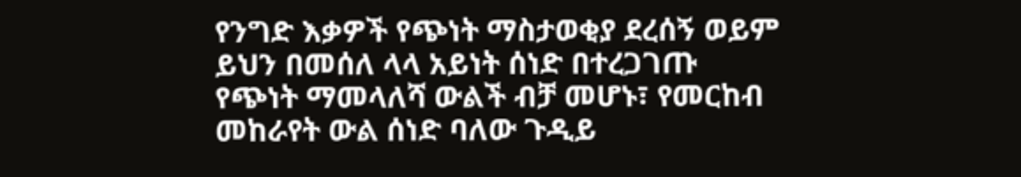የንግድ እቃዎች የጭነት ማስታወቂያ ደረሰኝ ወይም ይህን በመሰለ ላላ አይነት ሰነድ በተረጋገጡ የጭነት ማመላለሻ ውልች ብቻ መሆኑ፣ የመርከብ መከራየት ውል ሰነድ ባለው ጉዲይ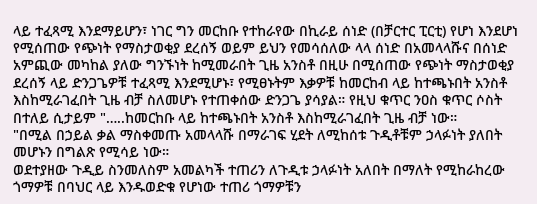ላይ ተፈጻሚ እንደማይሆን፣ ነገር ግን መርከቡ የተከራየው በኪራይ ሰነድ (በቻርተር ፒርቲ) የሆነ እንደሆነ የሚሰጠው የጭነት የማስታወቂያ ደረሰኝ ወይም ይህን የመሳሰለው ላላ ሰነድ በአመላላሹና በሰነድ አምጪው መካከል ያለው ግንኙነት ከሚመራበት ጊዜ አንስቶ በዚሁ በሚሰጠው የጭነት ማስታወቂያ ደረሰኝ ላይ ድንጋጌዎቹ ተፈጻሚ እንደሚሆኑ፣ የሚፀኑትም እቃዎቹ ከመርከብ ላይ ከተጫኑበት አንስቶ እስከሚራገፈበት ጊዜ ብቻ ስለመሆኑ የተጠቀሰው ድንጋጌ ያሳያል። የዚህ ቁጥር ንዐስ ቁጥር ሶስት በተለይ ሲታይም "…..ከመርከቡ ላይ ከተጫኑበት አንስቶ እስከሚራገፈበት ጊዜ ብቻ ነው።
"በሚል በኃይል ቃል ማስቀመጡ አመላላሹ በማራገፍ ሂደት ለሚከሰቱ ጉዲቶቹም ኃላፉነት ያለበት መሆኑን በግልጽ የሚሳይ ነው።
ወደተያዘው ጉዲይ ስንመለስም አመልካች ተጠሪን ለጉዲቱ ኃላፉነት አለበት በማለት የሚከራከረው ጎማዎቹ በባህር ላይ እንዱወድቁ የሆነው ተጠሪ ጎማዎቹን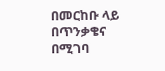በመርከቡ ላይ በጥንቃቄና በሚገባ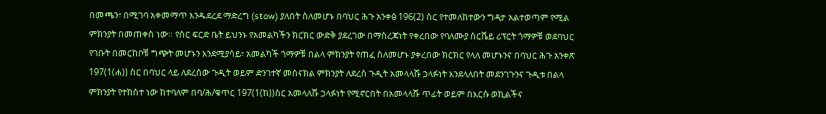በመጫን፣ በሚገባ አቀመማጥ እንዱደረደ ማድረግ (stow) ያለበት ስለመሆኑ በባህር ሕጉ አንቀፅ 196(2) ስር የተመለከተውን ግዳታ አልተወጣም የሚል ምክንያት በመጠቀስ ነው። የስር ፍርድ ቤት ይህንኑ የአመልካችን ክርክር ውድቅ ያደረገው በማስረጃነት የቀረበው የባለሙያ ሰርቬይ ሪፕርት ጎማዎቹ ወደባህር የገቡት በመርከቦቹ ግጭት መሆኑን እንደሚያሳይ፣ አመልካች ጎማዎቹ በልላ ምክንያት የጠፈ ስለመሆኑ ያቀረበው ክርክር የላለ መሆኑንና በባህር ሕጉ አንቀጽ 197(1(ሐ)) ስር በባህር ላይ ለደረሰው ጉዲት ወይም ድንገተኛ መሰናክል ምክንያት ለደረሰ ጉዲት አመላላሹ ኃላፉነት እንደላለበት መደንገጉንና ጉዲቱ በልላ ምክንያት የተከሰተ ነው ከተባለም በባ/ሕ/ቁጥር 197(1(ከ))ስር አመላለሹ ኃላፉነት የሚኖርበት በአመላላሹ ጥፊት ወይም በእርሱ ወኪልችና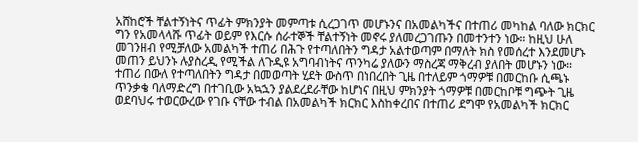አሸከሮች ቸልተኝነትና ጥፊት ምክንያት መምጣቱ ሲረጋገጥ መሆኑንና በአመልካችና በተጠሪ መካከል ባለው ክርክር ግን የአመላላሹ ጥፊት ወይም የእርሱ ሰራተኞች ቸልተኝነት መኖሩ ያለመረጋገጡን በመተንተን ነው። ከዚህ ሁለ መገንዘብ የሚቻለው አመልካች ተጠሪ በሕጉ የተጣለበትን ግዳታ አልተወጣም በማለት ክስ የመሰረተ እንደመሆኑ መጠን ይህንኑ ሉያስረዲ የሚችል ለጉዲዩ አግባብነትና ጥንካሬ ያለውን ማስረጃ ማቅረብ ያለበት መሆኑን ነው።
ተጠሪ በውለ የተጣለበትን ግዳታ በመወጣት ሂደት ውስጥ በነበረበት ጊዜ በተለይም ጎማዎቹ በመርከቡ ሲጫኑ ጥንቃቄ ባለማድረግ በተገቢው አኳኋን ያልደረደራቸው ከሆነና በዚህ ምክንያት ጎማዎቹ በመርከቦቹ ግጭት ጊዜ ወደባህሩ ተወርውረው የገቡ ናቸው ተብል በአመልካች ክርክር እስከቀረበና በተጠሪ ደግሞ የአመልካች ክርክር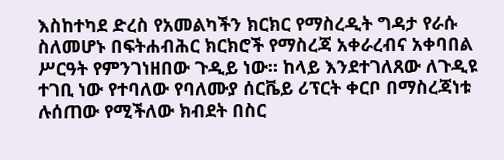እስከተካደ ድረስ የአመልካችን ክርክር የማስረዲት ግዳታ የራሱ ስለመሆኑ በፍትሐብሕር ክርክሮች የማስረጃ አቀራረብና አቀባበል ሥርዓት የምንገነዘበው ጉዲይ ነው። ከላይ እንደተገለጸው ለጉዲዩ ተገቢ ነው የተባለው የባለሙያ ሰርቬይ ሪፕርት ቀርቦ በማስረጃነቱ ሉሰጠው የሚችለው ክብደት በስር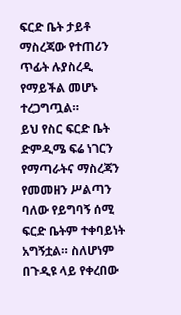ፍርድ ቤት ታይቶ ማስረጃው የተጠሪን ጥፊት ሉያስረዲ የማይችል መሆኑ ተረጋግጧል።
ይህ የስር ፍርድ ቤት ድምዲሜ ፍሬ ነገርን የማጣራትና ማስረጃን የመመዘን ሥልጣን ባለው የይግባኝ ሰሚ ፍርድ ቤትም ተቀባይነት አግኝቷል። ስለሆነም በጉዲዩ ላይ የቀረበው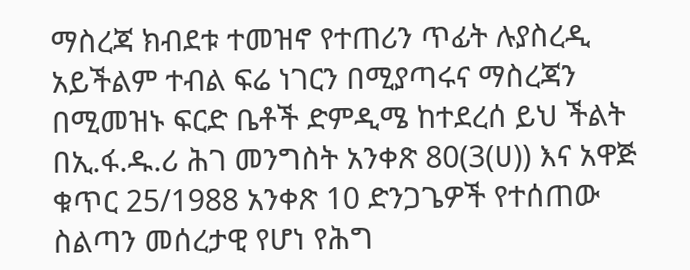ማስረጃ ክብደቱ ተመዝኖ የተጠሪን ጥፊት ሉያስረዲ አይችልም ተብል ፍሬ ነገርን በሚያጣሩና ማስረጃን በሚመዝኑ ፍርድ ቤቶች ድምዲሜ ከተደረሰ ይህ ችልት በኢ.ፋ.ዱ.ሪ ሕገ መንግስት አንቀጽ 80(3(ሀ)) እና አዋጅ ቁጥር 25/1988 አንቀጽ 10 ድንጋጌዎች የተሰጠው ስልጣን መሰረታዊ የሆነ የሕግ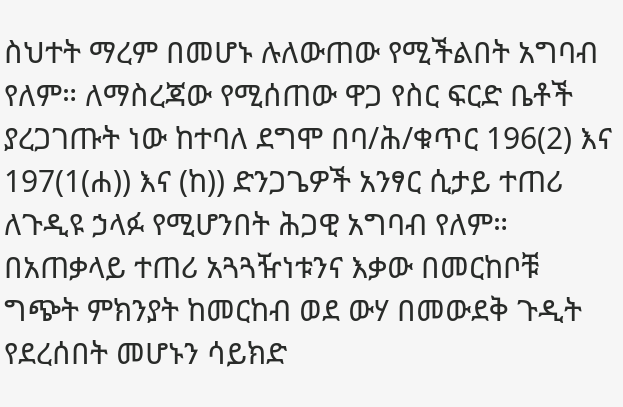ስህተት ማረም በመሆኑ ሉለውጠው የሚችልበት አግባብ የለም። ለማስረጃው የሚሰጠው ዋጋ የስር ፍርድ ቤቶች ያረጋገጡት ነው ከተባለ ደግሞ በባ/ሕ/ቁጥር 196(2) እና 197(1(ሐ)) እና (ከ)) ድንጋጌዎች አንፃር ሲታይ ተጠሪ ለጉዲዩ ኃላፉ የሚሆንበት ሕጋዊ አግባብ የለም። በአጠቃላይ ተጠሪ አጓጓዥነቱንና እቃው በመርከቦቹ ግጭት ምክንያት ከመርከብ ወደ ውሃ በመውደቅ ጉዲት የደረሰበት መሆኑን ሳይክድ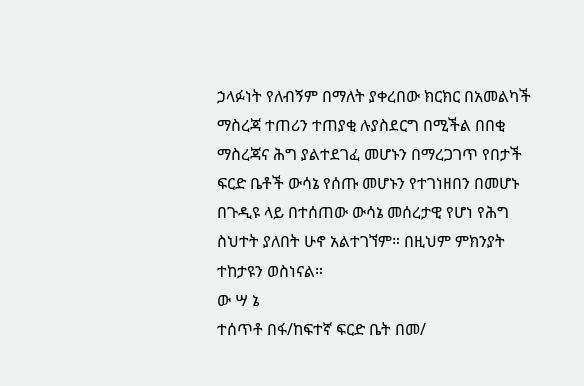ኃላፉነት የለብኝም በማለት ያቀረበው ክርክር በአመልካች ማስረጃ ተጠሪን ተጠያቂ ሉያስደርግ በሚችል በበቂ ማስረጃና ሕግ ያልተደገፈ መሆኑን በማረጋገጥ የበታች ፍርድ ቤቶች ውሳኔ የሰጡ መሆኑን የተገነዘበን በመሆኑ በጉዲዩ ላይ በተሰጠው ውሳኔ መሰረታዊ የሆነ የሕግ ስህተት ያለበት ሁኖ አልተገኘም። በዚህም ምክንያት ተከታዩን ወስነናል።
ው ሣ ኔ
ተሰጥቶ በፋ/ከፍተኛ ፍርድ ቤት በመ/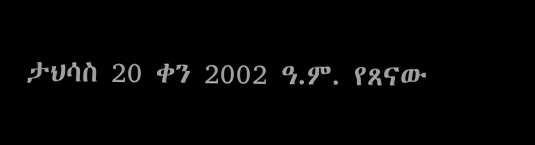ታህሳስ 20 ቀን 2002 ዓ.ም. የጸናው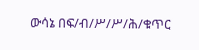ውሳኔ በፍ/ብ/ሥ/ሥ/ሕ/ቁጥር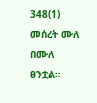348(1) መሰረት ሙለ በሙለ ፀንቷል።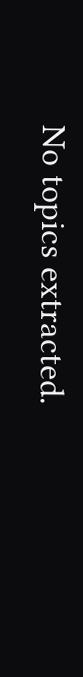No topics extracted.